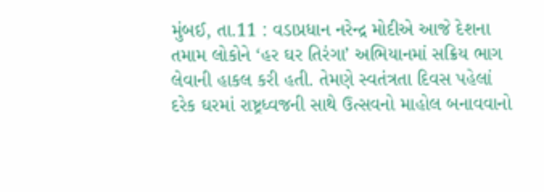મુંબઈ, તા.11 : વડાપ્રધાન નરેન્દ્ર મોદીએ આજે દેશના તમામ લોકોને ‘હર ઘર તિરંગા’ અભિયાનમાં સક્રિય ભાગ લેવાની હાકલ કરી હતી. તેમણે સ્વતંત્રતા દિવસ પહેલાં દરેક ઘરમાં રાષ્ટ્રધ્વજની સાથે ઉત્સવનો માહોલ બનાવવાનો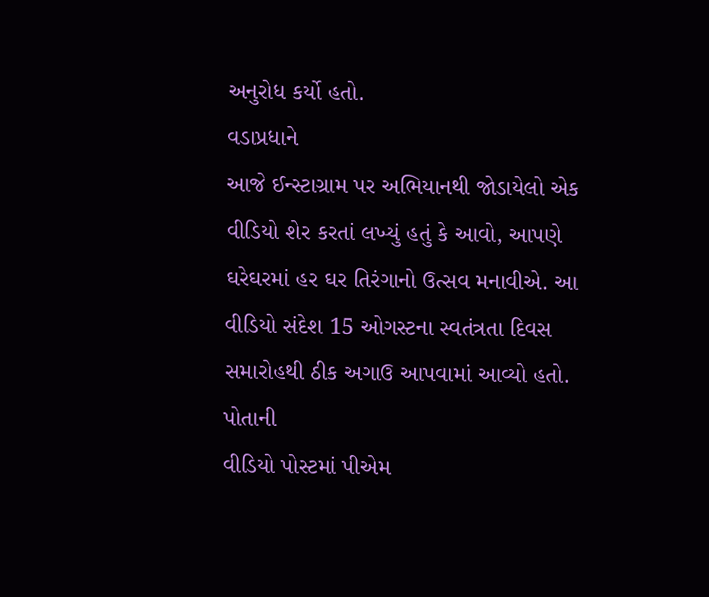અનુરોધ કર્યો હતો.
વડાપ્રધાને
આજે ઈન્સ્ટાગ્રામ પર અભિયાનથી જોડાયેલો એક વીડિયો શેર કરતાં લખ્યું હતું કે આવો, આપણે
ઘરેઘરમાં હર ઘર તિરંગાનો ઉત્સવ મનાવીએ. આ વીડિયો સંદેશ 15 ઓગસ્ટના સ્વતંત્રતા દિવસ
સમારોહથી ઠીક અગાઉ આપવામાં આવ્યો હતો.
પોતાની
વીડિયો પોસ્ટમાં પીએમ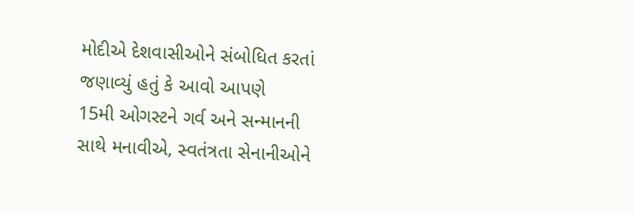મોદીએ દેશવાસીઓને સંબોધિત કરતાં જણાવ્યું હતું કે આવો આપણે
15મી ઓગસ્ટને ગર્વ અને સન્માનની સાથે મનાવીએ, સ્વતંત્રતા સેનાનીઓને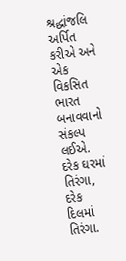શ્રદ્ધાંજલિ અર્પિત
કરીએ અને એક વિકસિત ભારત બનાવવાનો સંકલ્પ લઈએ. દરેક ઘરમાં તિરંગા, દરેક દિલમાં તિરંગા.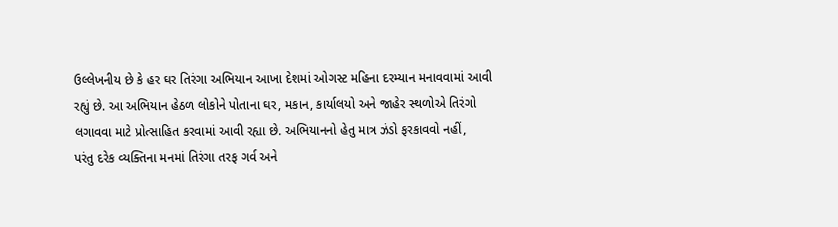ઉલ્લેખનીય છે કે હર ઘર તિરંગા અભિયાન આખા દેશમાં ઓગસ્ટ મહિના દરમ્યાન મનાવવામાં આવી
રહ્યું છે. આ અભિયાન હેઠળ લોકોને પોતાના ઘર, મકાન, કાર્યાલયો અને જાહેર સ્થળોએ તિરંગો
લગાવવા માટે પ્રોત્સાહિત કરવામાં આવી રહ્યા છે. અભિયાનનો હેતુ માત્ર ઝંડો ફરકાવવો નહીં,
પરંતુ દરેક વ્યક્તિના મનમાં તિરંગા તરફ ગર્વ અને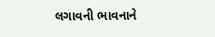લગાવની ભાવનાને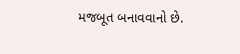મજબૂત બનાવવાનો છે.